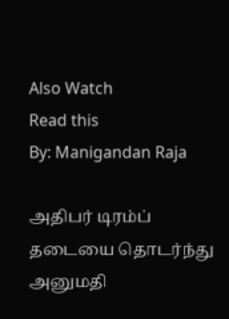Also Watch
Read this
By: Manigandan Raja

அதிபர் டிரம்ப் தடையை தொடர்ந்து அனுமதி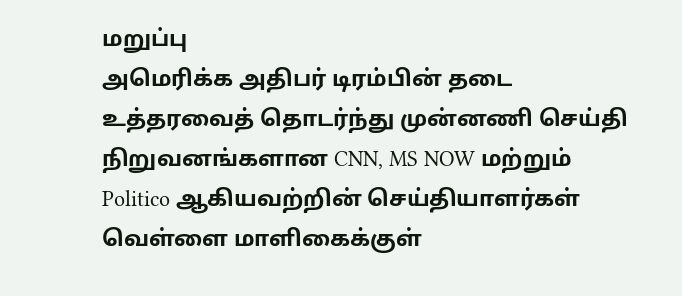மறுப்பு
அமெரிக்க அதிபர் டிரம்பின் தடை உத்தரவைத் தொடர்ந்து முன்னணி செய்தி நிறுவனங்களான CNN, MS NOW மற்றும் Politico ஆகியவற்றின் செய்தியாளர்கள் வெள்ளை மாளிகைக்குள்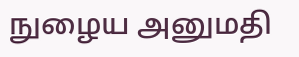நுழைய அனுமதி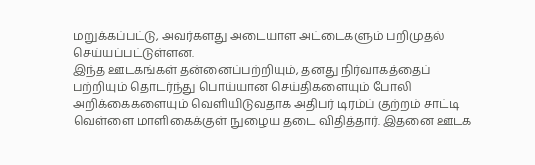மறுக்கப்பட்டு, அவர்களது அடையாள அட்டைகளும் பறிமுதல் செய்யப்பட்டுள்ளன.
இந்த ஊடகங்கள் தன்னைப்பற்றியும், தனது நிர்வாகத்தைப் பற்றியும் தொடர்ந்து பொய்யான செய்திகளையும் போலி அறிக்கைகளையும் வெளியிடுவதாக அதிபர் டிரம்ப் குற்றம் சாட்டி வெள்ளை மாளிகைக்குள் நுழைய தடை விதித்தார். இதனை ஊடக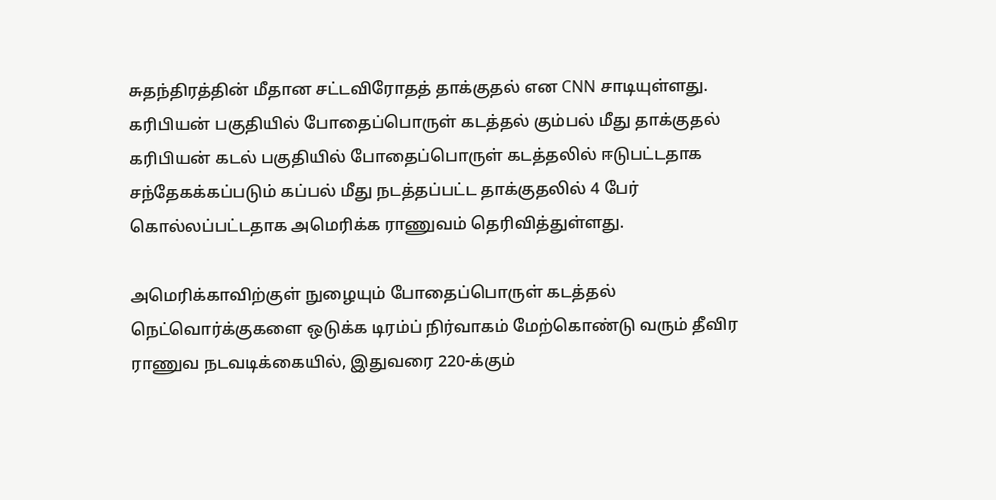சுதந்திரத்தின் மீதான சட்டவிரோதத் தாக்குதல் என CNN சாடியுள்ளது.
கரிபியன் பகுதியில் போதைப்பொருள் கடத்தல் கும்பல் மீது தாக்குதல்
கரிபியன் கடல் பகுதியில் போதைப்பொருள் கடத்தலில் ஈடுபட்டதாக சந்தேகக்கப்படும் கப்பல் மீது நடத்தப்பட்ட தாக்குதலில் 4 பேர் கொல்லப்பட்டதாக அமெரிக்க ராணுவம் தெரிவித்துள்ளது.

அமெரிக்காவிற்குள் நுழையும் போதைப்பொருள் கடத்தல் நெட்வொர்க்குகளை ஒடுக்க டிரம்ப் நிர்வாகம் மேற்கொண்டு வரும் தீவிர ராணுவ நடவடிக்கையில், இதுவரை 220-க்கும்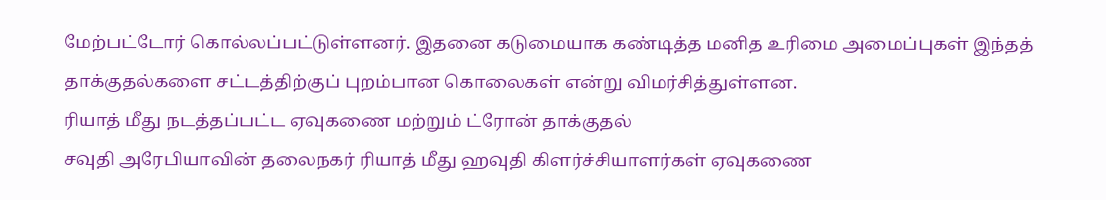மேற்பட்டோர் கொல்லப்பட்டுள்ளனர். இதனை கடுமையாக கண்டித்த மனித உரிமை அமைப்புகள் இந்தத் தாக்குதல்களை சட்டத்திற்குப் புறம்பான கொலைகள் என்று விமர்சித்துள்ளன.
ரியாத் மீது நடத்தப்பட்ட ஏவுகணை மற்றும் ட்ரோன் தாக்குதல்
சவுதி அரேபியாவின் தலைநகர் ரியாத் மீது ஹவுதி கிளர்ச்சியாளர்கள் ஏவுகணை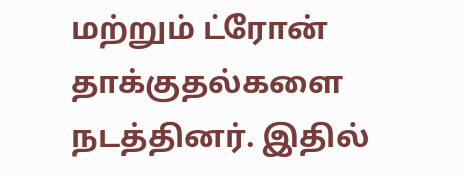மற்றும் ட்ரோன் தாக்குதல்களை நடத்தினர். இதில்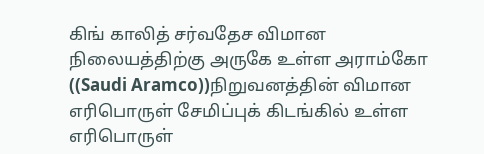கிங் காலித் சர்வதேச விமான நிலையத்திற்கு அருகே உள்ள அராம்கோ ((Saudi Aramco))நிறுவனத்தின் விமான எரிபொருள் சேமிப்புக் கிடங்கில் உள்ள எரிபொருள்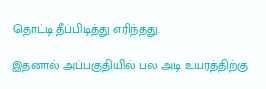தொட்டி தீப்பிடித்து எரிந்தது.

இதனால் அப்பகுதியில் பல அடி உயரத்திற்கு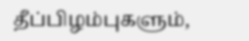தீப்பிழம்புகளும்,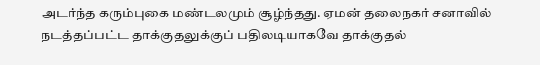அடர்ந்த கரும்புகை மண்டலமும் சூழ்ந்தது. ஏமன் தலைநகர் சனாவில் நடத்தப்பட்ட தாக்குதலுக்குப் பதிலடியாகவே தாக்குதல்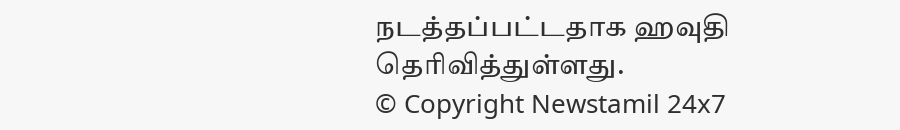நடத்தப்பட்டதாக ஹவுதி தெரிவித்துள்ளது.
© Copyright Newstamil 24x7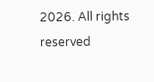2026. All rights reserved